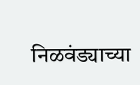निळवंड्याच्या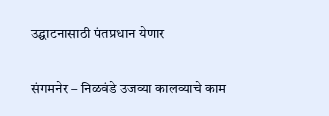उद्घाटनासाठी पंतप्रधान येणार

संगमनेर – निळवंडे उजव्या कालव्याचे काम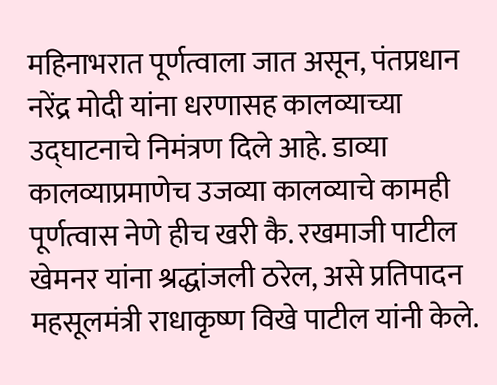महिनाभरात पूर्णत्वाला जात असून, पंतप्रधान नरेंद्र मोदी यांना धरणासह कालव्याच्या उद्घाटनाचे निमंत्रण दिले आहे. डाव्या कालव्याप्रमाणेच उजव्या कालव्याचे कामही पूर्णत्वास नेणे हीच खरी कै. रखमाजी पाटील खेमनर यांना श्रद्धांजली ठरेल, असे प्रतिपादन महसूलमंत्री राधाकृष्ण विखे पाटील यांनी केले.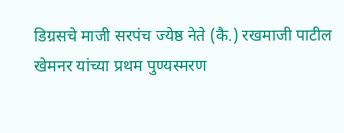डिग्रसचे माजी सरपंच ज्येष्ठ नेते (कै.) रखमाजी पाटील खेमनर यांच्या प्रथम पुण्यस्मरण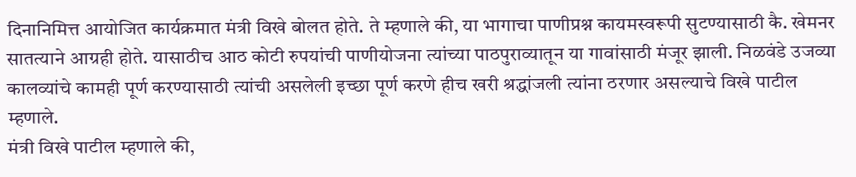दिनानिमित्त आयोजित कार्यक्रमात मंत्री विखे बोलत होते. ते म्हणाले की, या भागाचा पाणीप्रश्न कायमस्वरूपी सुटण्यासाठी कै. खेमनर सातत्याने आग्रही होते. यासाठीच आठ कोटी रुपयांची पाणीयोजना त्यांच्या पाठपुराव्यातून या गावांसाठी मंजूर झाली. निळवंडे उजव्या कालव्यांचे कामही पूर्ण करण्यासाठी त्यांची असलेली इच्छा पूर्ण करणे हीच खरी श्रद्धांजली त्यांना ठरणार असल्याचे विखे पाटील म्हणाले.
मंत्री विखे पाटील म्हणाले की,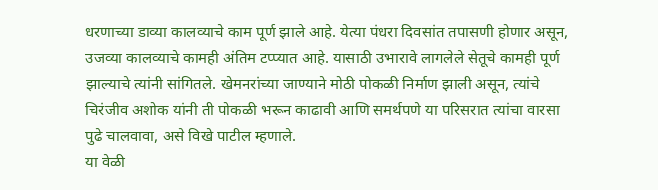धरणाच्या डाव्या कालव्याचे काम पूर्ण झाले आहे. येत्या पंधरा दिवसांत तपासणी होणार असून, उजव्या कालव्याचे कामही अंतिम टप्प्यात आहे. यासाठी उभारावे लागलेले सेतूचे कामही पूर्ण झाल्याचे त्यांनी सांगितले. खेमनरांच्या जाण्याने मोठी पोकळी निर्माण झाली असून, त्यांचे चिरंजीव अशोक यांनी ती पोकळी भरून काढावी आणि समर्थपणे या परिसरात त्यांचा वारसा पुढे चालवावा, असे विखे पाटील म्हणाले.
या वेळी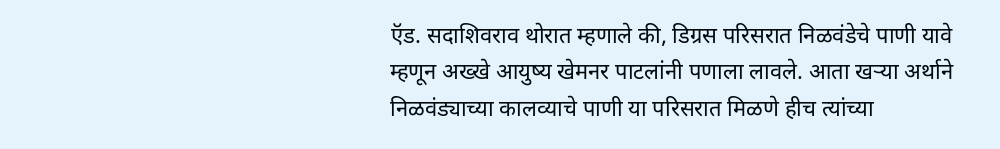ऍड. सदाशिवराव थोरात म्हणाले की, डिग्रस परिसरात निळवंडेचे पाणी यावे म्हणून अख्खे आयुष्य खेमनर पाटलांनी पणाला लावले. आता खऱ्या अर्थाने निळवंड्याच्या कालव्याचे पाणी या परिसरात मिळणे हीच त्यांच्या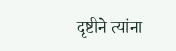दृष्टीने त्यांना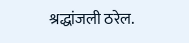श्रद्धांजली ठरेल.